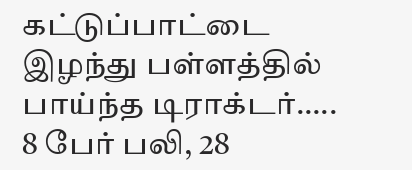கட்டுப்பாட்டை இழந்து பள்ளத்தில் பாய்ந்த டிராக்டர்….. 8 பேர் பலி, 28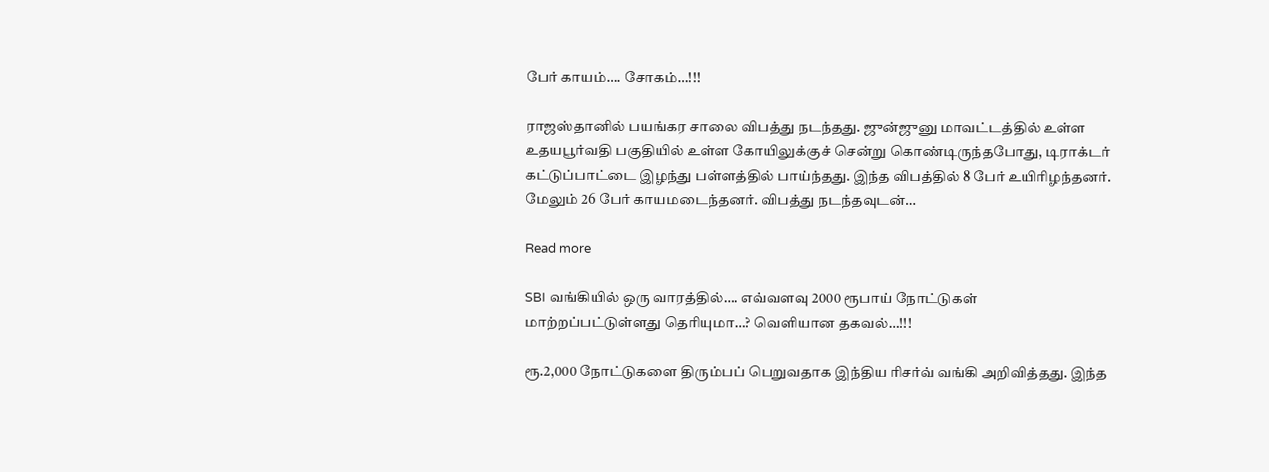பேர் காயம்…. சோகம்…!!!

ராஜஸ்தானில் பயங்கர சாலை விபத்து நடந்தது. ஜுன்ஜுனு மாவட்டத்தில் உள்ள உதயபூர்வதி பகுதியில் உள்ள கோயிலுக்குச் சென்று கொண்டிருந்தபோது, டிராக்டர் கட்டுப்பாட்டை இழந்து பள்ளத்தில் பாய்ந்தது. இந்த விபத்தில் 8 பேர் உயிரிழந்தனர். மேலும் 26 பேர் காயமடைந்தனர். விபத்து நடந்தவுடன்…

Read more

SBI வங்கியில் ஒரு வாரத்தில்…. எவ்வளவு 2000 ரூபாய் நோட்டுகள் மாற்றப்பட்டுள்ளது தெரியுமா…? வெளியான தகவல்…!!!

ரூ.2,000 நோட்டுகளை திரும்பப் பெறுவதாக இந்திய ரிசர்வ் வங்கி அறிவித்தது. இந்த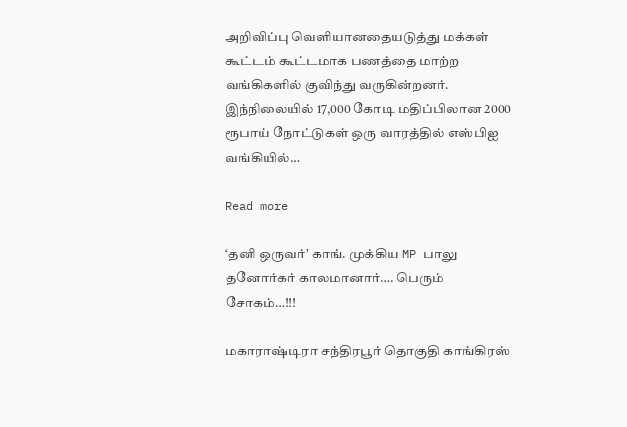அறிவிப்பு வெளியானதையடுத்து மக்கள் கூட்டம் கூட்டமாக பணத்தை மாற்ற வங்கிகளில் குவிந்து வருகின்றனர். இந்நிலையில் 17,000 கோடி மதிப்பிலான 2000 ரூபாய் நோட்டுகள் ஒரு வாரத்தில் எஸ்பிஐ வங்கியில்…

Read more

‘தனி ஒருவர்’ காங். முக்கிய MP பாலு தனோர்கர் காலமானார்…. பெரும் சோகம்…!!!

மகாராஷ்டிரா சந்திரபூர் தொகுதி காங்கிரஸ்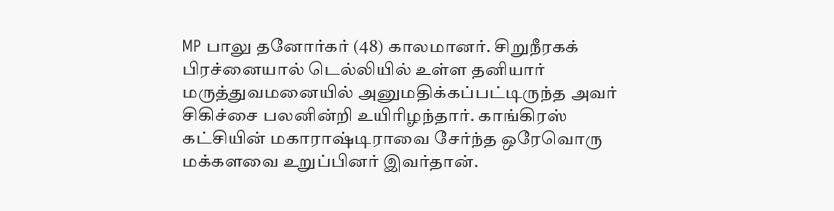MP பாலு தனோர்கர் (48) காலமானர். சிறுநீரகக் பிரச்னையால் டெல்லியில் உள்ள தனியார் மருத்துவமனையில் அனுமதிக்கப்பட்டிருந்த அவர் சிகிச்சை பலனின்றி உயிரிழந்தார். காங்கிரஸ் கட்சியின் மகாராஷ்டிராவை சேர்ந்த ஒரேவொரு மக்களவை உறுப்பினர் இவர்தான்.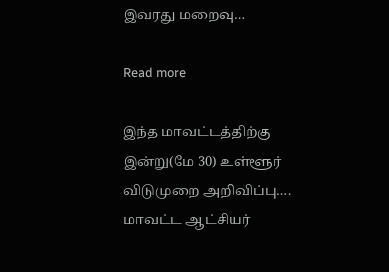இவரது மறைவு…

Read more

இந்த மாவட்டத்திற்கு இன்று(மே 30) உள்ளூர் விடுமுறை அறிவிப்பு…. மாவட்ட ஆட்சியர்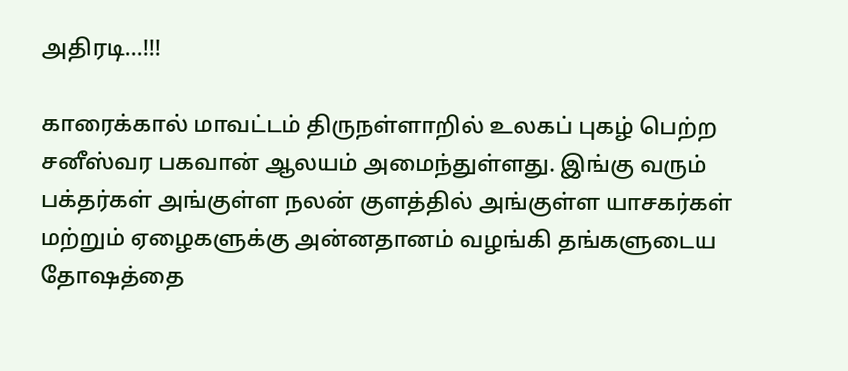அதிரடி…!!!

காரைக்கால் மாவட்டம் திருநள்ளாறில் உலகப் புகழ் பெற்ற சனீஸ்வர பகவான் ஆலயம் அமைந்துள்ளது. இங்கு வரும் பக்தர்கள் அங்குள்ள நலன் குளத்தில் அங்குள்ள யாசகர்கள் மற்றும் ஏழைகளுக்கு அன்னதானம் வழங்கி தங்களுடைய தோஷத்தை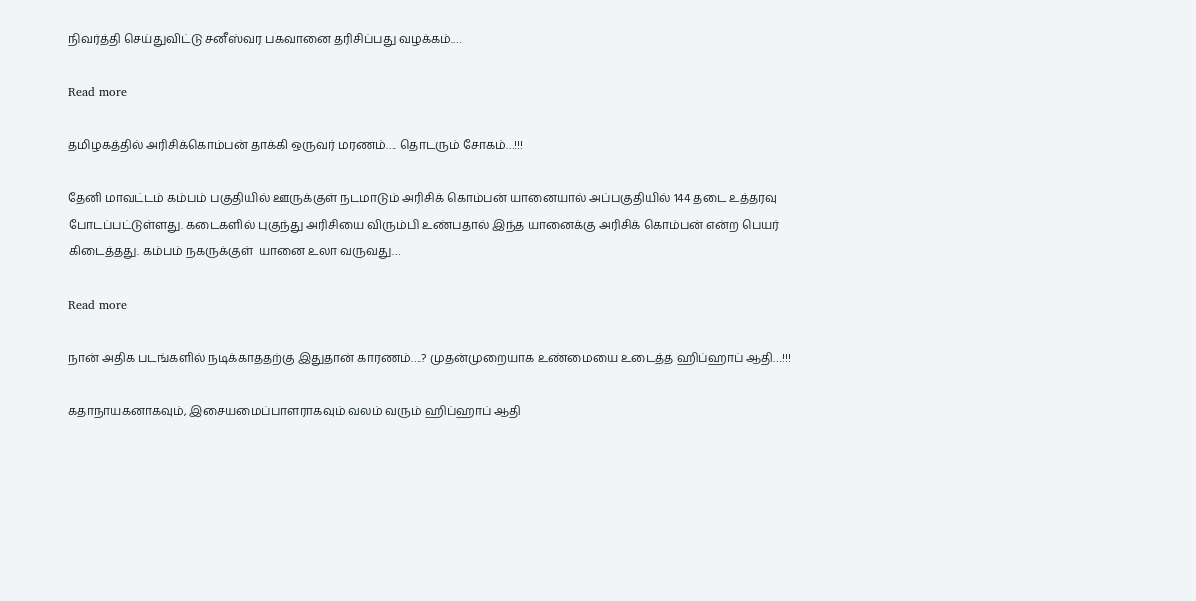நிவர்த்தி செய்துவிட்டு சனீஸ்வர பகவானை தரிசிப்பது வழக்கம்.…

Read more

தமிழகத்தில் அரிசிக்கொம்பன் தாக்கி ஒருவர் மரணம்…. தொடரும் சோகம்…!!!

தேனி மாவட்டம் கம்பம் பகுதியில் ஊருக்குள் நடமாடும் அரிசிக் கொம்பன் யானையால் அப்பகுதியில் 144 தடை உத்தரவு போடப்பட்டுள்ளது. கடைகளில் புகுந்து அரிசியை விரும்பி உண்பதால் இந்த யானைக்கு அரிசிக் கொம்பன் என்ற பெயர் கிடைத்தது. கம்பம் நகருக்குள்  யானை உலா வருவது…

Read more

நான் அதிக படங்களில் நடிக்காததற்கு இதுதான் காரணம்….? முதன்முறையாக உண்மையை உடைத்த ஹிப்ஹாப் ஆதி…!!!

கதாநாயகனாகவும், இசையமைப்பாளராகவும் வலம் வரும் ஹிப்ஹாப் ஆதி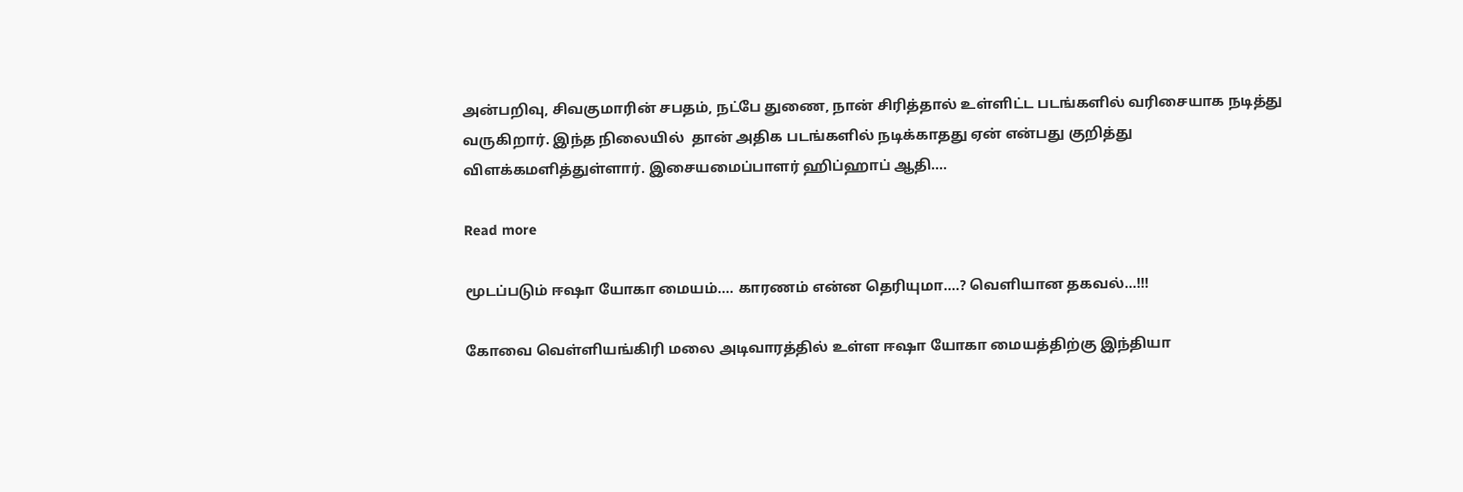அன்பறிவு, சிவகுமாரின் சபதம், நட்பே துணை, நான் சிரித்தால் உள்ளிட்ட படங்களில் வரிசையாக நடித்து வருகிறார். இந்த நிலையில்  தான் அதிக படங்களில் நடிக்காதது ஏன் என்பது குறித்து விளக்கமளித்துள்ளார். இசையமைப்பாளர் ஹிப்ஹாப் ஆதி.…

Read more

மூடப்படும் ஈஷா யோகா மையம்…. காரணம் என்ன தெரியுமா….? வெளியான தகவல்…!!!

கோவை வெள்ளியங்கிரி மலை அடிவாரத்தில் உள்ள ஈஷா யோகா மையத்திற்கு இந்தியா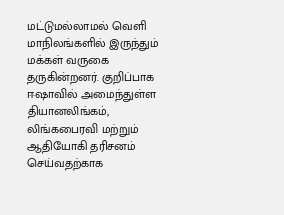மட்டுமல்லாமல் வெளி மாநிலங்களில் இருந்தும் மக்கள் வருகை தருகின்றனர். குறிப்பாக ஈஷாவில் அமைந்துள்ள தியானலிங்கம், லிங்கபைரவி மற்றும் ஆதியோகி தரிசனம் செய்வதற்காக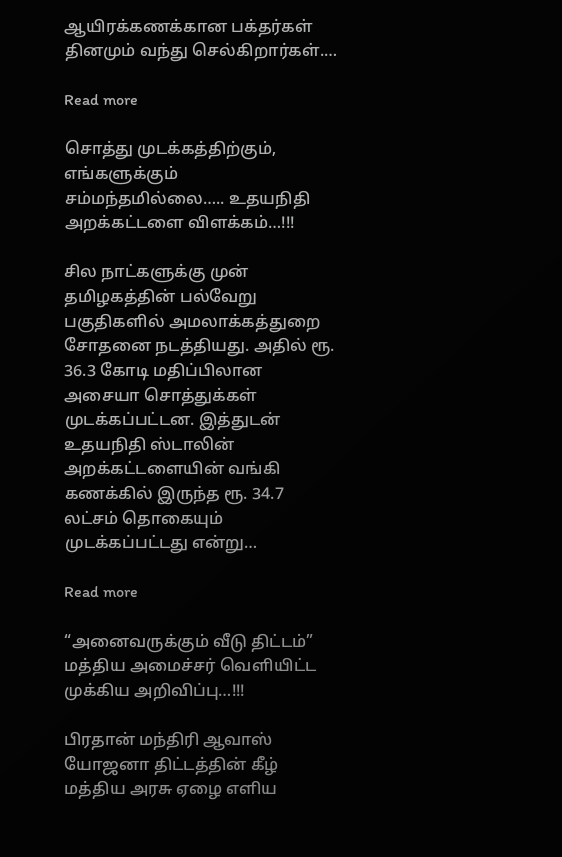ஆயிரக்கணக்கான பக்தர்கள் தினமும் வந்து செல்கிறார்கள்.…

Read more

சொத்து முடக்கத்திற்கும், எங்களுக்கும் சம்மந்தமில்லை….. உதயநிதி அறக்கட்டளை விளக்கம்…!!!

சில நாட்களுக்கு முன் தமிழகத்தின் பல்வேறு பகுதிகளில் அமலாக்கத்துறை சோதனை நடத்தியது. அதில் ரூ. 36.3 கோடி மதிப்பிலான அசையா சொத்துக்கள் முடக்கப்பட்டன. இத்துடன் உதயநிதி ஸ்டாலின் அறக்கட்டளையின் வங்கி கணக்கில் இருந்த ரூ. 34.7 லட்சம் தொகையும் முடக்கப்பட்டது என்று…

Read more

“அனைவருக்கும் வீடு திட்டம்” மத்திய அமைச்சர் வெளியிட்ட முக்கிய அறிவிப்பு…!!!

பிரதான் மந்திரி ஆவாஸ் யோஜனா திட்டத்தின் கீழ் மத்திய அரசு ஏழை எளிய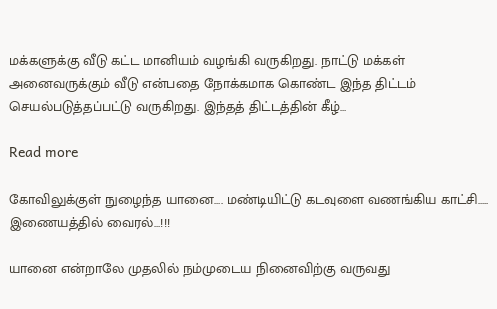மக்களுக்கு வீடு கட்ட மானியம் வழங்கி வருகிறது. நாட்டு மக்கள் அனைவருக்கும் வீடு என்பதை நோக்கமாக கொண்ட இந்த திட்டம் செயல்படுத்தப்பட்டு வருகிறது. இந்தத் திட்டத்தின் கீழ்…

Read more

கோவிலுக்குள் நுழைந்த யானை…. மண்டியிட்டு கடவுளை வணங்கிய காட்சி….. இணையத்தில் வைரல்…!!!

யானை என்றாலே முதலில் நம்முடைய நினைவிற்கு வருவது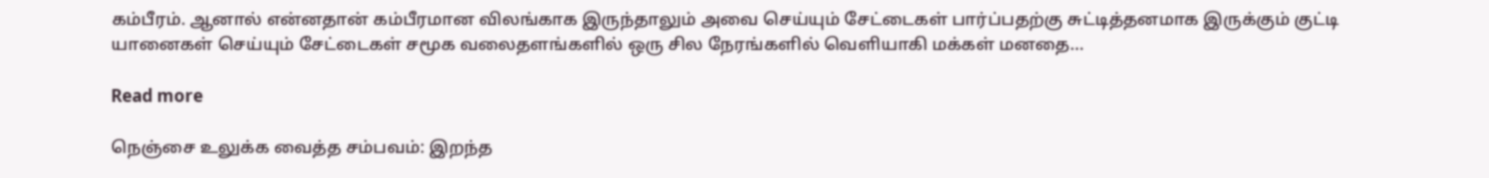கம்பீரம். ஆனால் என்னதான் கம்பீரமான விலங்காக இருந்தாலும் அவை செய்யும் சேட்டைகள் பார்ப்பதற்கு சுட்டித்தனமாக இருக்கும் குட்டி யானைகள் செய்யும் சேட்டைகள் சமூக வலைதளங்களில் ஒரு சில நேரங்களில் வெளியாகி மக்கள் மனதை…

Read more

நெஞ்சை உலுக்க வைத்த சம்பவம்: இறந்த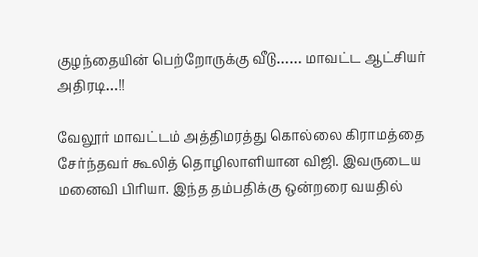குழந்தையின் பெற்றோருக்கு வீடு…… மாவட்ட ஆட்சியர் அதிரடி…!!

வேலூர் மாவட்டம் அத்திமரத்து கொல்லை கிராமத்தை சேர்ந்தவர் கூலித் தொழிலாளியான விஜி. இவருடைய மனைவி பிரியா. இந்த தம்பதிக்கு ஒன்றரை வயதில்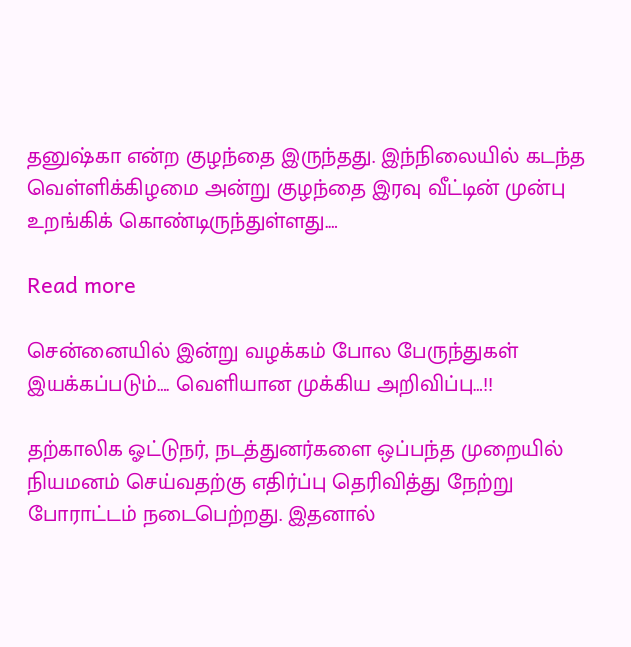தனுஷ்கா என்ற குழந்தை இருந்தது. இந்நிலையில் கடந்த வெள்ளிக்கிழமை அன்று குழந்தை இரவு வீட்டின் முன்பு உறங்கிக் கொண்டிருந்துள்ளது.…

Read more

சென்னையில் இன்று வழக்கம் போல பேருந்துகள் இயக்கப்படும்…. வெளியான முக்கிய அறிவிப்பு…!!

தற்காலிக ஓட்டுநர், நடத்துனர்களை ஒப்பந்த முறையில் நியமனம் செய்வதற்கு எதிர்ப்பு தெரிவித்து நேற்று போராட்டம் நடைபெற்றது. இதனால்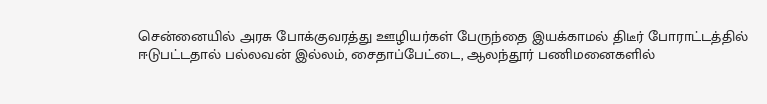சென்னையில் அரசு போக்குவரத்து ஊழியர்கள் பேருந்தை இயக்காமல் திடீர் போராட்டத்தில் ஈடுபட்டதால் பல்லவன் இல்லம், சைதாப்பேட்டை, ஆலந்தூர் பணிமனைகளில்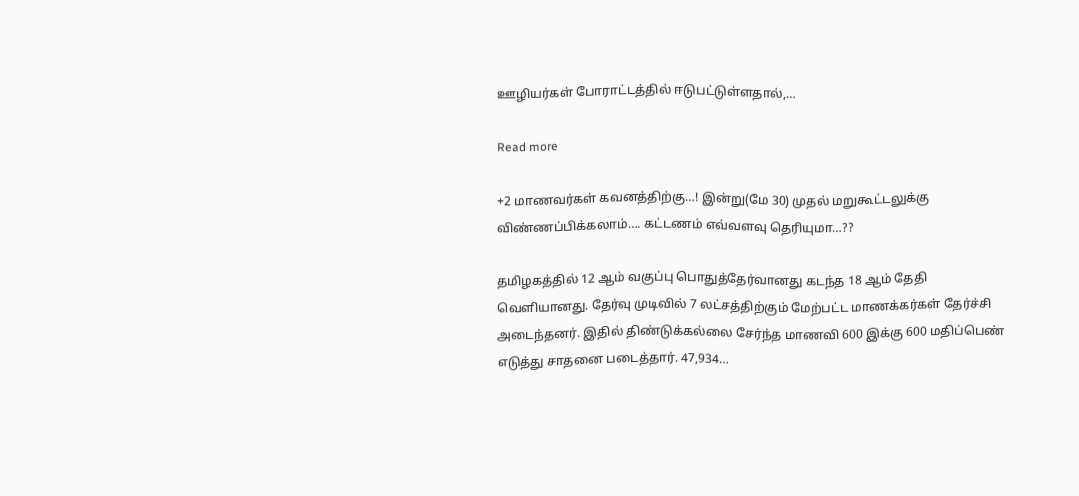ஊழியர்கள் போராட்டத்தில் ஈடுபட்டுள்ளதால்,…

Read more

+2 மாணவர்கள் கவனத்திற்கு…! இன்று(மே 30) முதல் மறுகூட்டலுக்கு விண்ணப்பிக்கலாம்…. கட்டணம் எவ்வளவு தெரியுமா…??

தமிழகத்தில் 12 ஆம் வகுப்பு பொதுத்தேர்வானது கடந்த 18 ஆம் தேதி வெளியானது. தேர்வு முடிவில் 7 லட்சத்திற்கும் மேற்பட்ட மாணக்கர்கள் தேர்ச்சி அடைந்தனர். இதில் திண்டுக்கல்லை சேர்ந்த மாணவி 600 இக்கு 600 மதிப்பெண் எடுத்து சாதனை படைத்தார். 47,934…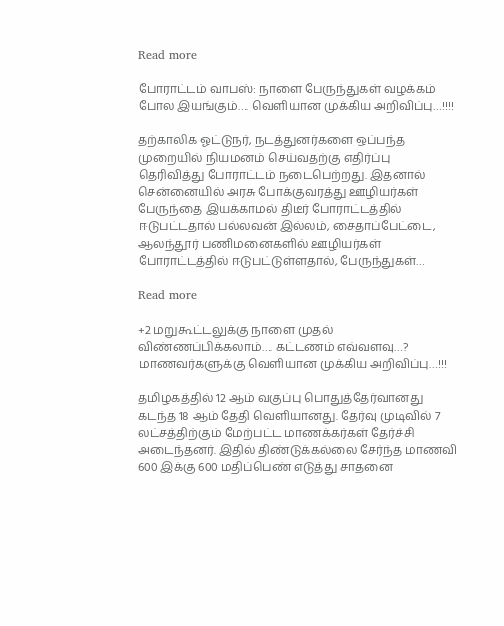Read more

போராட்டம் வாபஸ்: நாளை பேருந்துகள் வழக்கம் போல இயங்கும்…. வெளியான முக்கிய அறிவிப்பு…!!!!

தற்காலிக ஓட்டுநர், நடத்துனர்களை ஒப்பந்த முறையில் நியமனம் செய்வதற்கு எதிர்ப்பு தெரிவித்து போராட்டம் நடைபெற்றது. இதனால் சென்னையில் அரசு போக்குவரத்து ஊழியர்கள் பேருந்தை இயக்காமல் திடீர் போராட்டத்தில் ஈடுபட்டதால் பல்லவன் இல்லம், சைதாப்பேட்டை, ஆலந்தூர் பணிமனைகளில் ஊழியர்கள் போராட்டத்தில் ஈடுபட்டுள்ளதால், பேருந்துகள்…

Read more

+2 மறுகூட்டலுக்கு நாளை முதல் விண்ணப்பிக்கலாம்…. கட்டணம் எவ்வளவு…? மாணவர்களுக்கு வெளியான முக்கிய அறிவிப்பு…!!!

தமிழகத்தில் 12 ஆம் வகுப்பு பொதுத்தேர்வானது கடந்த 18 ஆம் தேதி வெளியானது. தேர்வு முடிவில் 7 லட்சத்திற்கும் மேற்பட்ட மாணக்கர்கள் தேர்ச்சி அடைந்தனர். இதில் திண்டுக்கல்லை சேர்ந்த மாணவி 600 இக்கு 600 மதிப்பெண் எடுத்து சாதனை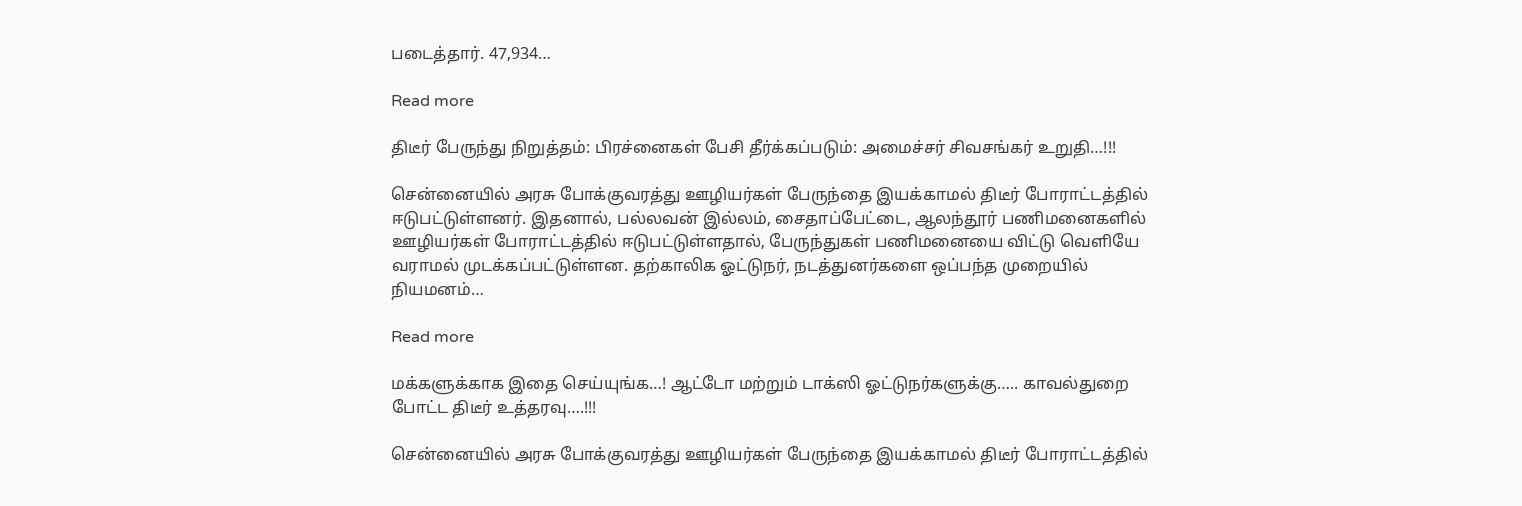படைத்தார். 47,934…

Read more

திடீர் பேருந்து நிறுத்தம்: பிரச்னைகள் பேசி தீர்க்கப்படும்: அமைச்சர் சிவசங்கர் உறுதி…!!!

சென்னையில் அரசு போக்குவரத்து ஊழியர்கள் பேருந்தை இயக்காமல் திடீர் போராட்டத்தில் ஈடுபட்டுள்ளனர். இதனால், பல்லவன் இல்லம், சைதாப்பேட்டை, ஆலந்தூர் பணிமனைகளில் ஊழியர்கள் போராட்டத்தில் ஈடுபட்டுள்ளதால், பேருந்துகள் பணிமனையை விட்டு வெளியே வராமல் முடக்கப்பட்டுள்ளன. தற்காலிக ஓட்டுநர், நடத்துனர்களை ஒப்பந்த முறையில் நியமனம்…

Read more

மக்களுக்காக இதை செய்யுங்க…! ஆட்டோ மற்றும் டாக்ஸி ஓட்டுநர்களுக்கு….. காவல்துறை போட்ட திடீர் உத்தரவு….!!!

சென்னையில் அரசு போக்குவரத்து ஊழியர்கள் பேருந்தை இயக்காமல் திடீர் போராட்டத்தில்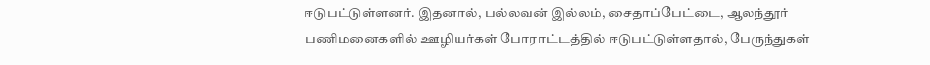ஈடுபட்டுள்ளனர். இதனால், பல்லவன் இல்லம், சைதாப்பேட்டை, ஆலந்தூர் பணிமனைகளில் ஊழியர்கள் போராட்டத்தில் ஈடுபட்டுள்ளதால், பேருந்துகள்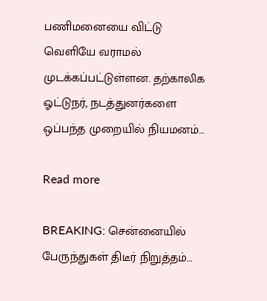பணிமனையை விட்டு வெளியே வராமல் முடக்கப்பட்டுள்ளன. தற்காலிக ஓட்டுநர், நடத்துனர்களை ஒப்பந்த முறையில் நியமனம்…

Read more

BREAKING: சென்னையில் பேருந்துகள் திடீர் நிறுத்தம்…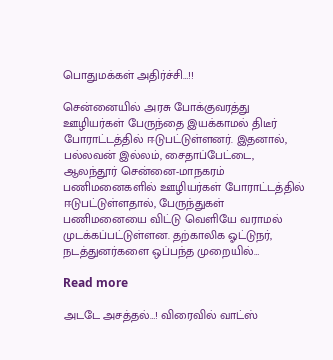பொதுமக்கள் அதிர்ச்சி…!!

சென்னையில் அரசு போக்குவரத்து ஊழியர்கள் பேருந்தை இயக்காமல் திடீர் போராட்டத்தில் ஈடுபட்டுள்ளனர். இதனால், பல்லவன் இல்லம், சைதாப்பேட்டை, ஆலந்தூர் சென்னை-மாநகரம் பணிமனைகளில் ஊழியர்கள் போராட்டத்தில் ஈடுபட்டுள்ளதால், பேருந்துகள் பணிமனையை விட்டு வெளியே வராமல் முடக்கப்பட்டுள்ளன. தற்காலிக ஓட்டுநர், நடத்துனர்களை ஒப்பந்த முறையில்…

Read more

அடடே அசத்தல்…! விரைவில் வாட்ஸ்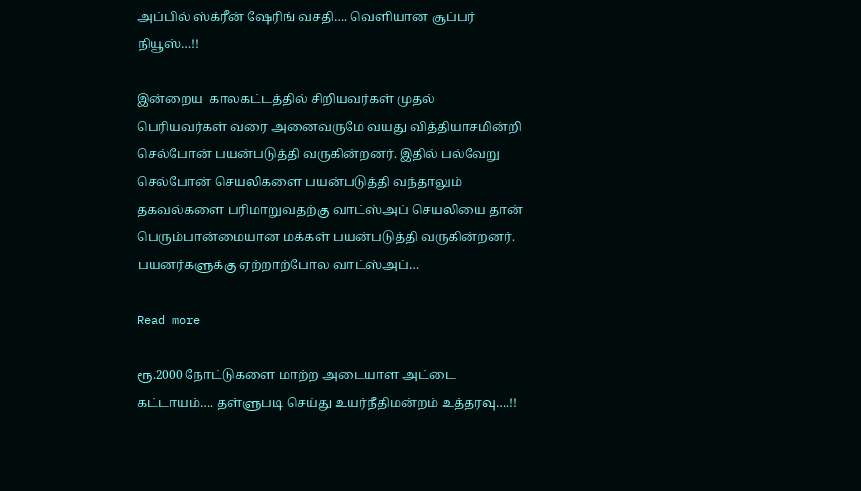அப்பில் ஸ்க்ரீன் ஷேரிங் வசதி…. வெளியான சூப்பர் நியூஸ்…!!

இன்றைய  காலகட்டத்தில் சிறியவர்கள் முதல் பெரியவர்கள் வரை அனைவருமே வயது வித்தியாசமின்றி செல்போன் பயன்படுத்தி வருகின்றனர். இதில் பல்வேறு செல்போன் செயலிகளை பயன்படுத்தி வந்தாலும் தகவல்களை பரிமாறுவதற்கு வாட்ஸ்அப் செயலியை தான் பெரும்பான்மையான மக்கள் பயன்படுத்தி வருகின்றனர். பயனர்களுக்கு ஏற்றாற்போல வாட்ஸ்அப்…

Read more

ரூ.2000 நோட்டுகளை மாற்ற அடையாள அட்டை கட்டாயம்…. தள்ளுபடி செய்து உயர்நீதிமன்றம் உத்தரவு….!!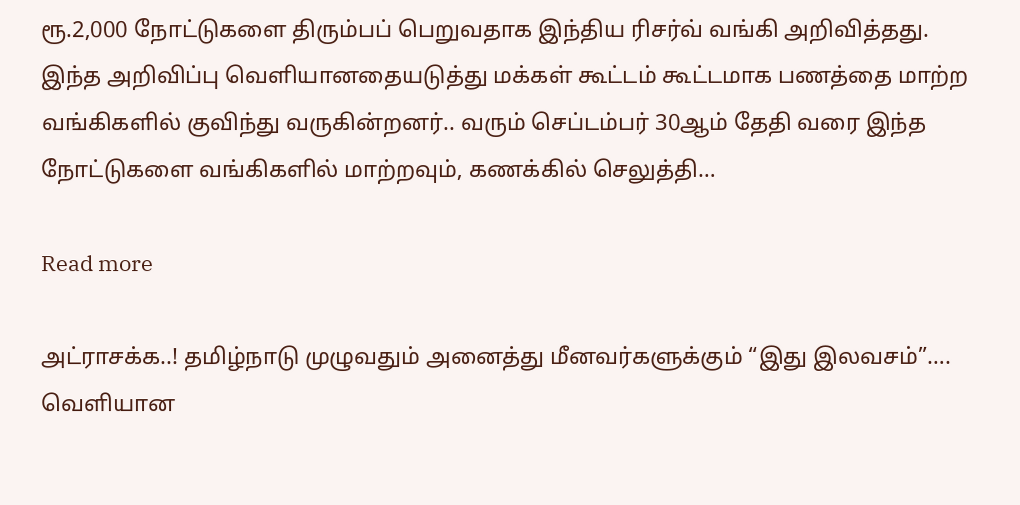ரூ.2,000 நோட்டுகளை திரும்பப் பெறுவதாக இந்திய ரிசர்வ் வங்கி அறிவித்தது. இந்த அறிவிப்பு வெளியானதையடுத்து மக்கள் கூட்டம் கூட்டமாக பணத்தை மாற்ற வங்கிகளில் குவிந்து வருகின்றனர்.. வரும் செப்டம்பர் 30ஆம் தேதி வரை இந்த நோட்டுகளை வங்கிகளில் மாற்றவும், கணக்கில் செலுத்தி…

Read more

அட்ராசக்க..! தமிழ்நாடு முழுவதும் அனைத்து மீனவர்களுக்கும் “இது இலவசம்”…. வெளியான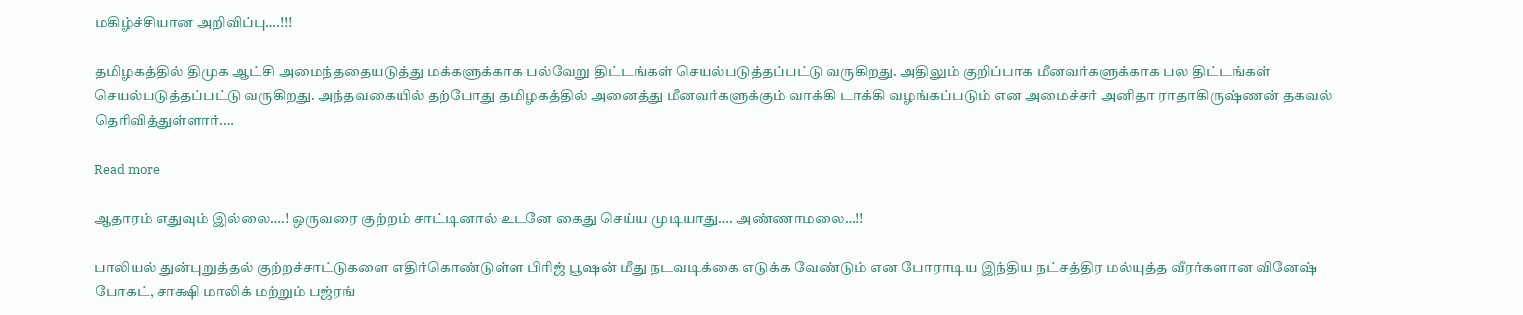மகிழ்ச்சியான அறிவிப்பு….!!!

தமிழகத்தில் திமுக ஆட்சி அமைந்ததையடுத்து மக்களுக்காக பல்வேறு திட்டங்கள் செயல்படுத்தப்பட்டு வருகிறது. அதிலும் குறிப்பாக மீனவர்களுக்காக பல திட்டங்கள் செயல்படுத்தப்பட்டு வருகிறது. அந்தவகையில் தற்போது தமிழகத்தில் அனைத்து மீனவர்களுக்கும் வாக்கி டாக்கி வழங்கப்படும் என அமைச்சர் அனிதா ராதாகிருஷ்ணன் தகவல் தெரிவித்துள்ளார்.…

Read more

ஆதாரம் எதுவும் இல்லை….! ஒருவரை குற்றம் சாட்டினால் உடனே கைது செய்ய முடியாது…. அண்ணாமலை…!!

பாலியல் துன்புறுத்தல் குற்றச்சாட்டுகளை எதிர்கொண்டுள்ள பிரிஜ் பூஷன் மீது நடவடிக்கை எடுக்க வேண்டும் என போராடிய இந்திய நட்சத்திர மல்யுத்த வீரர்களான வினேஷ் போகட், சாக்ஷி மாலிக் மற்றும் பஜ்ரங்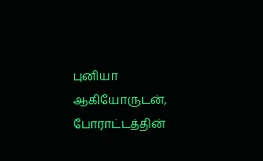புனியா ஆகியோருடன், போராட்டத்தின்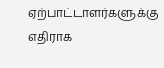ஏற்பாட்டாளர்களுக்கு எதிராக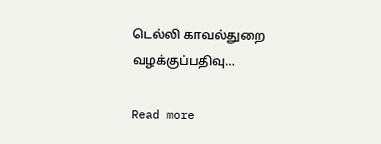டெல்லி காவல்துறை வழக்குப்பதிவு…

Read more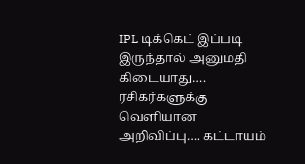IPL டிக்கெட் இப்படி இருந்தால் அனுமதி கிடையாது…. ரசிகர்களுக்கு வெளியான அறிவிப்பு…. கட்டாயம்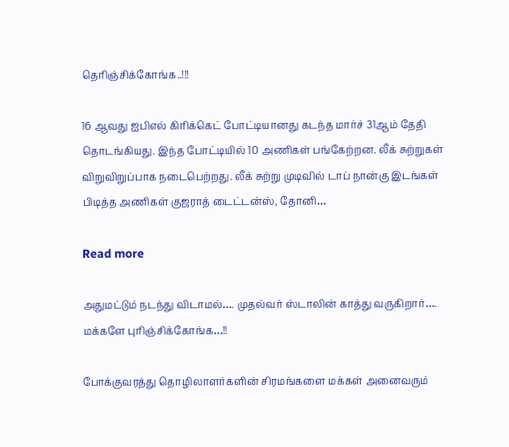தெரிஞ்சிக்கோங்க..!!!

16 ஆவது ஐபிஎல் கிரிக்கெட் போட்டியானது கடந்த மார்ச் 31ஆம் தேதி தொடங்கியது. இந்த போட்டியில் 10 அணிகள் பங்கேற்றன. லீக் சுற்றுகள் விறுவிறுப்பாக நடைபெற்றது. லீக் சுற்று முடிவில் டாப் நான்கு இடங்கள் பிடித்த அணிகள் குஜராத் டைட்டன்ஸ், தோனி…

Read more

அதுமட்டும் நடந்து விடாமல்…. முதல்வர் ஸ்டாலின் காத்து வருகிறார்…. மக்களே புரிஞ்சிக்கோங்க…!!

போக்குவரத்து தொழிலாளர்களின் சிரமங்களை மக்கள் அனைவரும்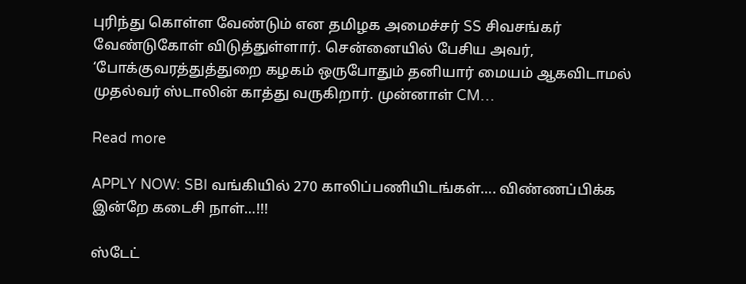புரிந்து கொள்ள வேண்டும் என தமிழக அமைச்சர் SS சிவசங்கர் வேண்டுகோள் விடுத்துள்ளார். சென்னையில் பேசிய அவர், ‘போக்குவரத்துத்துறை கழகம் ஒருபோதும் தனியார் மையம் ஆகவிடாமல் முதல்வர் ஸ்டாலின் காத்து வருகிறார். முன்னாள் CM…

Read more

APPLY NOW: SBI வங்கியில் 270 காலிப்பணியிடங்கள்…. விண்ணப்பிக்க இன்றே கடைசி நாள்…!!!

ஸ்டேட்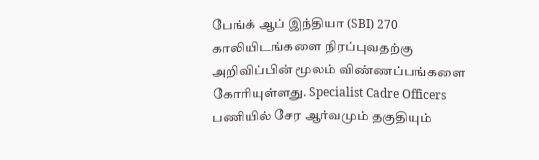பேங்க் ஆப் இந்தியா (SBI) 270 காலியிடங்களை நிரப்புவதற்கு அறிவிப்பின் மூலம் விண்ணப்பங்களை கோரியுள்ளது. Specialist Cadre Officers பணியில் சேர ஆர்வமும் தகுதியும்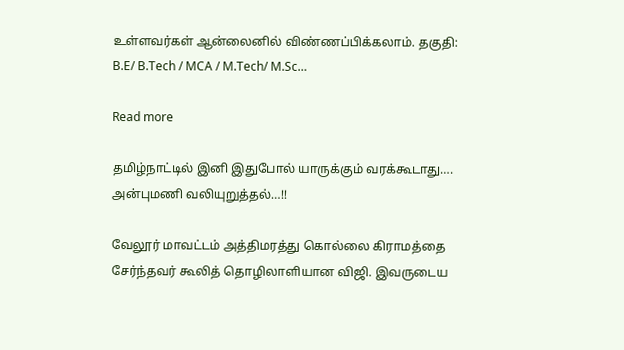உள்ளவர்கள் ஆன்லைனில் விண்ணப்பிக்கலாம். தகுதி: B.E/ B.Tech / MCA / M.Tech/ M.Sc…

Read more

தமிழ்நாட்டில் இனி இதுபோல் யாருக்கும் வரக்கூடாது…. அன்புமணி வலியுறுத்தல்…!!

வேலூர் மாவட்டம் அத்திமரத்து கொல்லை கிராமத்தை சேர்ந்தவர் கூலித் தொழிலாளியான விஜி. இவருடைய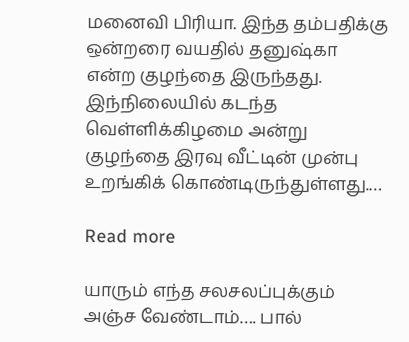மனைவி பிரியா. இந்த தம்பதிக்கு ஒன்றரை வயதில் தனுஷ்கா என்ற குழந்தை இருந்தது. இந்நிலையில் கடந்த வெள்ளிக்கிழமை அன்று குழந்தை இரவு வீட்டின் முன்பு உறங்கிக் கொண்டிருந்துள்ளது.…

Read more

யாரும் எந்த சலசலப்புக்கும் அஞ்ச வேண்டாம்…. பால்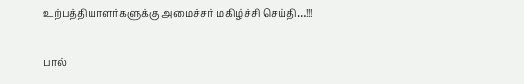உற்பத்தியாளர்களுக்கு அமைச்சர் மகிழ்ச்சி செய்தி…!!!

பால்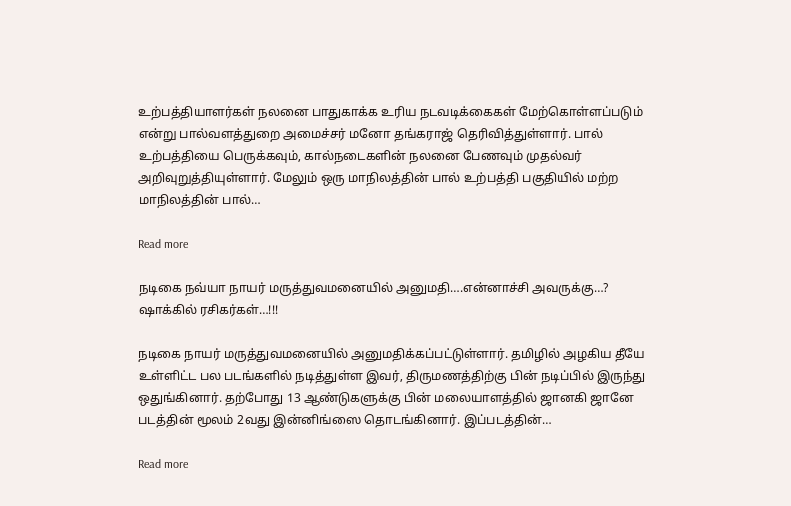உற்பத்தியாளர்கள் நலனை பாதுகாக்க உரிய நடவடிக்கைகள் மேற்கொள்ளப்படும் என்று பால்வளத்துறை அமைச்சர் மனோ தங்கராஜ் தெரிவித்துள்ளார். பால் உற்பத்தியை பெருக்கவும், கால்நடைகளின் நலனை பேணவும் முதல்வர் அறிவுறுத்தியுள்ளார். மேலும் ஒரு மாநிலத்தின் பால் உற்பத்தி பகுதியில் மற்ற மாநிலத்தின் பால்…

Read more

நடிகை நவ்யா நாயர் மருத்துவமனையில் அனுமதி….என்னாச்சி அவருக்கு…? ஷாக்கில் ரசிகர்கள்…!!!

நடிகை நாயர் மருத்துவமனையில் அனுமதிக்கப்பட்டுள்ளார். தமிழில் அழகிய தீயே உள்ளிட்ட பல படங்களில் நடித்துள்ள இவர், திருமணத்திற்கு பின் நடிப்பில் இருந்து ஒதுங்கினார். தற்போது 13 ஆண்டுகளுக்கு பின் மலையாளத்தில் ஜானகி ஜானே படத்தின் மூலம் 2வது இன்னிங்ஸை தொடங்கினார். இப்படத்தின்…

Read more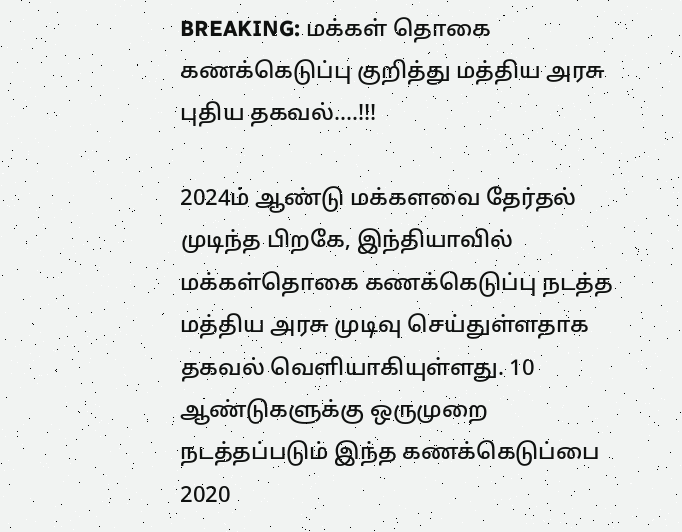BREAKING: மக்கள் தொகை கணக்கெடுப்பு குறித்து மத்திய அரசு புதிய தகவல்….!!!

2024ம் ஆண்டு மக்களவை தேர்தல் முடிந்த பிறகே, இந்தியாவில் மக்கள்தொகை கணக்கெடுப்பு நடத்த மத்திய அரசு முடிவு செய்துள்ளதாக தகவல் வெளியாகியுள்ளது. 10 ஆண்டுகளுக்கு ஒருமுறை நடத்தப்படும் இந்த கணக்கெடுப்பை 2020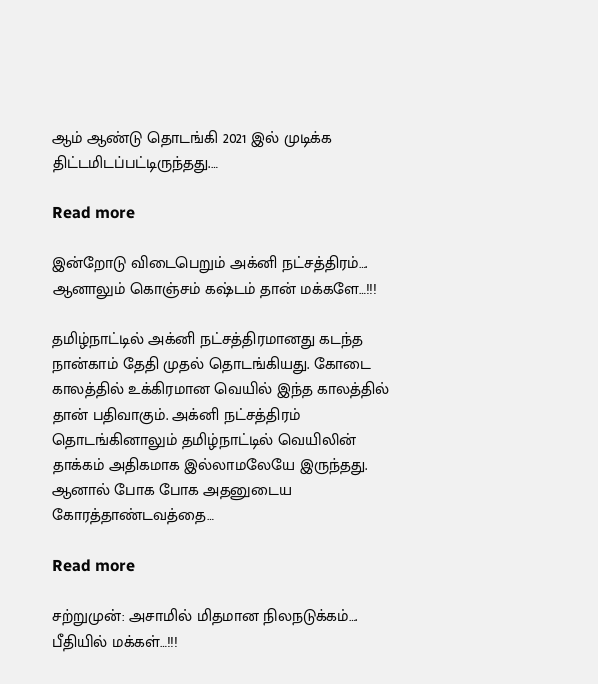ஆம் ஆண்டு தொடங்கி 2021 இல் முடிக்க திட்டமிடப்பட்டிருந்தது.…

Read more

இன்றோடு விடைபெறும் அக்னி நட்சத்திரம்…. ஆனாலும் கொஞ்சம் கஷ்டம் தான் மக்களே…!!!

தமிழ்நாட்டில் அக்னி நட்சத்திரமானது கடந்த நான்காம் தேதி முதல் தொடங்கியது. கோடை காலத்தில் உக்கிரமான வெயில் இந்த காலத்தில் தான் பதிவாகும். அக்னி நட்சத்திரம் தொடங்கினாலும் தமிழ்நாட்டில் வெயிலின் தாக்கம் அதிகமாக இல்லாமலேயே இருந்தது. ஆனால் போக போக அதனுடைய கோரத்தாண்டவத்தை…

Read more

சற்றுமுன்: அசாமில் மிதமான நிலநடுக்கம்…. பீதியில் மக்கள்…!!!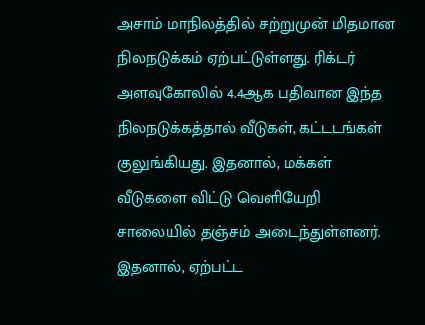அசாம் மாநிலத்தில் சற்றுமுன் மிதமான நிலநடுக்கம் ஏற்பட்டுள்ளது. ரிக்டர் அளவுகோலில் 4.4ஆக பதிவான இந்த நிலநடுக்கத்தால் வீடுகள், கட்டடங்கள் குலுங்கியது. இதனால், மக்கள் வீடுகளை விட்டு வெளியேறி சாலையில் தஞ்சம் அடைந்துள்ளனர். இதனால், ஏற்பட்ட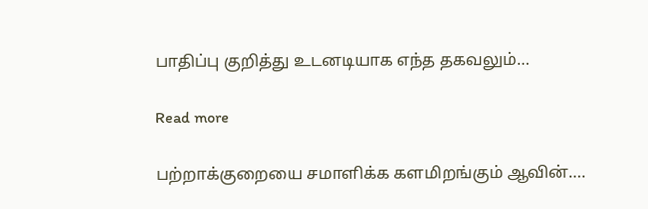பாதிப்பு குறித்து உடனடியாக எந்த தகவலும்…

Read more

பற்றாக்குறையை சமாளிக்க களமிறங்கும் ஆவின்….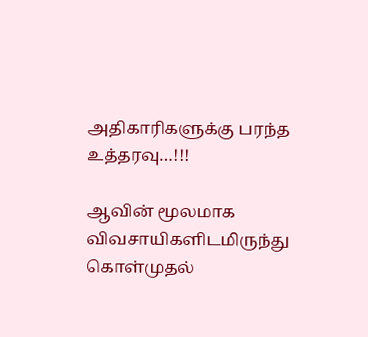அதிகாரிகளுக்கு பரந்த உத்தரவு…!!!

ஆவின் மூலமாக விவசாயிகளிடமிருந்து கொள்முதல்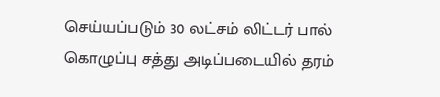செய்யப்படும் 30 லட்சம் லிட்டர் பால் கொழுப்பு சத்து அடிப்படையில் தரம்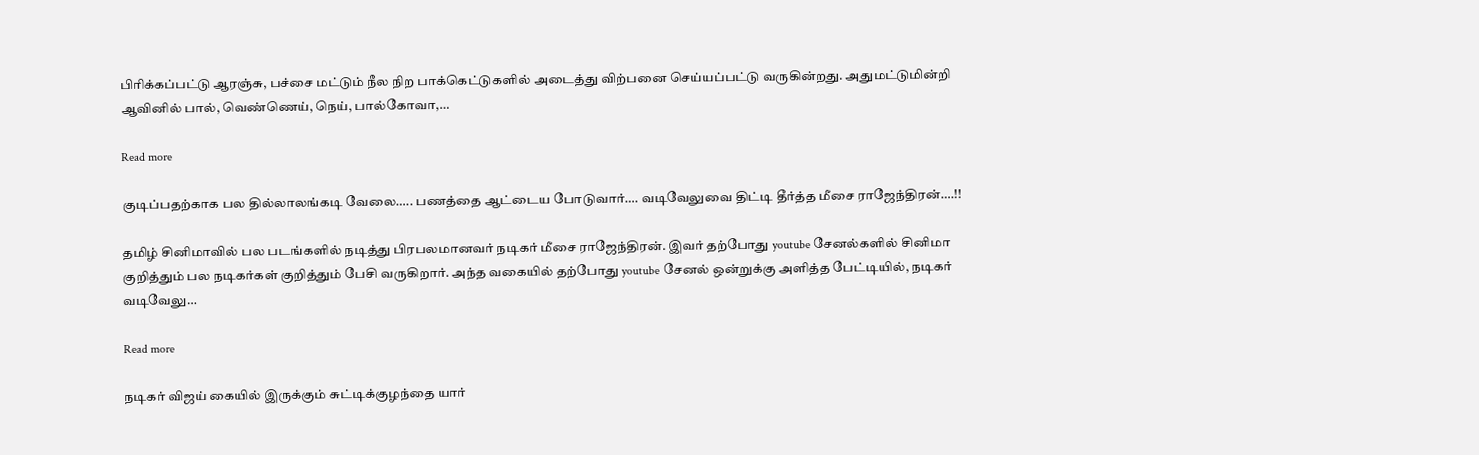பிரிக்கப்பட்டு ஆரஞ்சு, பச்சை மட்டும் நீல நிற பாக்கெட்டுகளில் அடைத்து விற்பனை செய்யப்பட்டு வருகின்றது. அதுமட்டுமின்றி ஆவினில் பால், வெண்ணெய், நெய், பால்கோவா,…

Read more

குடிப்பதற்காக பல தில்லாலங்கடி வேலை….. பணத்தை ஆட்டைய போடுவார்…. வடிவேலுவை திட்டி தீர்த்த மீசை ராஜேந்திரன்….!!

தமிழ் சினிமாவில் பல படங்களில் நடித்து பிரபலமானவர் நடிகர் மீசை ராஜேந்திரன். இவர் தற்போது youtube சேனல்களில் சினிமா குறித்தும் பல நடிகர்கள் குறித்தும் பேசி வருகிறார். அந்த வகையில் தற்போது youtube சேனல் ஒன்றுக்கு அளித்த பேட்டியில், நடிகர் வடிவேலு…

Read more

நடிகர் விஜய் கையில் இருக்கும் சுட்டிக்குழந்தை யார்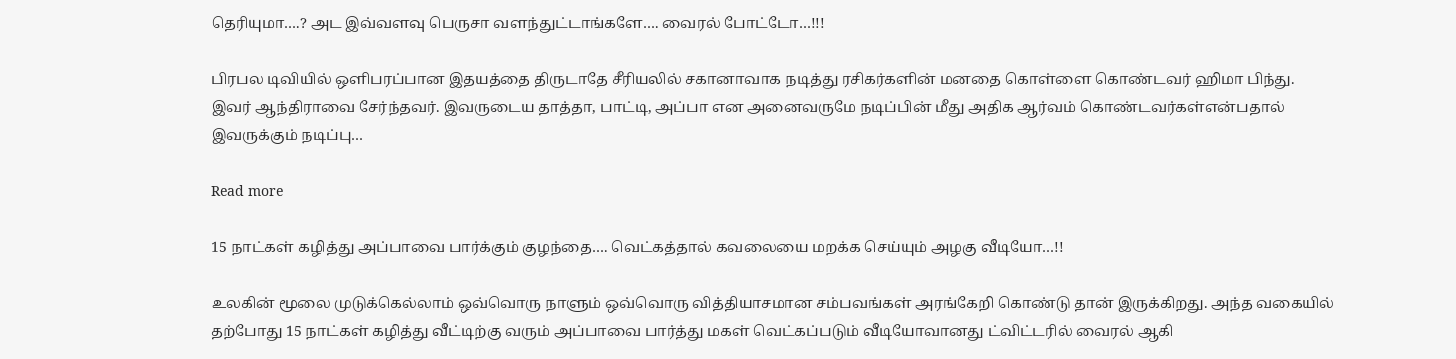தெரியுமா….? அட இவ்வளவு பெருசா வளந்துட்டாங்களே…. வைரல் போட்டோ…!!!

பிரபல டிவியில் ஒளிபரப்பான இதயத்தை திருடாதே சீரியலில் சகானாவாக நடித்து ரசிகர்களின் மனதை கொள்ளை கொண்டவர் ஹிமா பிந்து. இவர் ஆந்திராவை சேர்ந்தவர். இவருடைய தாத்தா, பாட்டி, அப்பா என அனைவருமே நடிப்பின் மீது அதிக ஆர்வம் கொண்டவர்கள்என்பதால் இவருக்கும் நடிப்பு…

Read more

15 நாட்கள் கழித்து அப்பாவை பார்க்கும் குழந்தை…. வெட்கத்தால் கவலையை மறக்க செய்யும் அழகு வீடியோ…!!

உலகின் மூலை முடுக்கெல்லாம் ஒவ்வொரு நாளும் ஒவ்வொரு வித்தியாசமான சம்பவங்கள் அரங்கேறி கொண்டு தான் இருக்கிறது. அந்த வகையில் தற்போது 15 நாட்கள் கழித்து வீட்டிற்கு வரும் அப்பாவை பார்த்து மகள் வெட்கப்படும் வீடியோவானது ட்விட்டரில் வைரல் ஆகி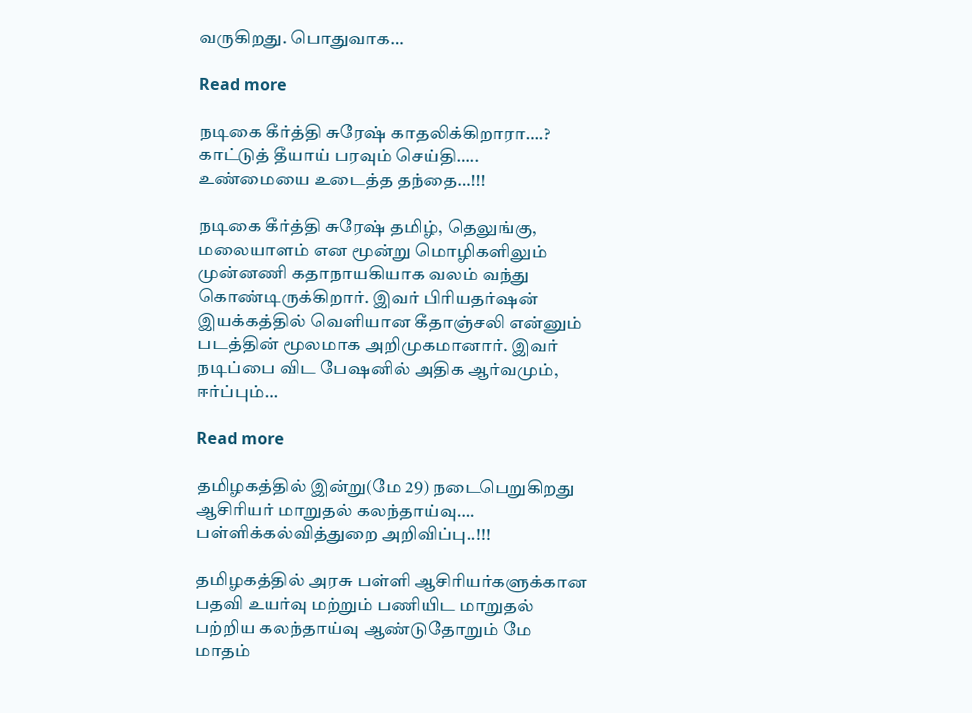வருகிறது. பொதுவாக…

Read more

நடிகை கீர்த்தி சுரேஷ் காதலிக்கிறாரா….? காட்டுத் தீயாய் பரவும் செய்தி….. உண்மையை உடைத்த தந்தை…!!!

நடிகை கீர்த்தி சுரேஷ் தமிழ், தெலுங்கு, மலையாளம் என மூன்று மொழிகளிலும் முன்னணி கதாநாயகியாக வலம் வந்து கொண்டிருக்கிறார். இவர் பிரியதர்ஷன் இயக்கத்தில் வெளியான கீதாஞ்சலி என்னும் படத்தின் மூலமாக அறிமுகமானார். இவர் நடிப்பை விட பேஷனில் அதிக ஆர்வமும், ஈர்ப்பும்…

Read more

தமிழகத்தில் இன்று(மே 29) நடைபெறுகிறது ஆசிரியர் மாறுதல் கலந்தாய்வு…. பள்ளிக்கல்வித்துறை அறிவிப்பு..!!!

தமிழகத்தில் அரசு பள்ளி ஆசிரியர்களுக்கான பதவி உயர்வு மற்றும் பணியிட மாறுதல் பற்றிய கலந்தாய்வு ஆண்டுதோறும் மே மாதம்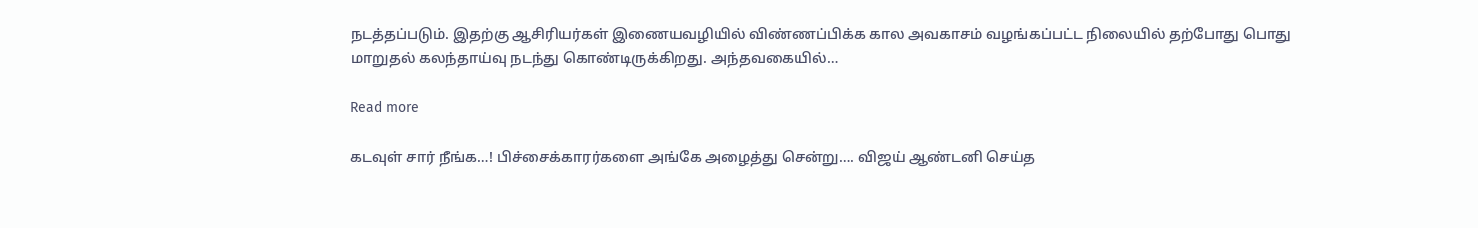நடத்தப்படும். இதற்கு ஆசிரியர்கள் இணையவழியில் விண்ணப்பிக்க கால அவகாசம் வழங்கப்பட்ட நிலையில் தற்போது பொது மாறுதல் கலந்தாய்வு நடந்து கொண்டிருக்கிறது. அந்தவகையில்…

Read more

கடவுள் சார் நீங்க…! பிச்சைக்காரர்களை அங்கே அழைத்து சென்று…. விஜய் ஆண்டனி செய்த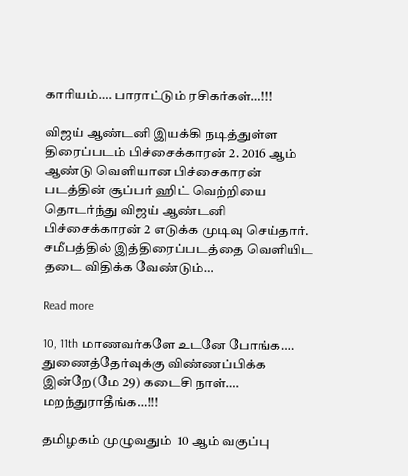காரியம்…. பாராட்டும் ரசிகர்கள்…!!!

விஜய் ஆண்டனி இயக்கி நடித்துள்ள திரைப்படம் பிச்சைக்காரன் 2. 2016 ஆம் ஆண்டு வெளியான பிச்சைகாரன் படத்தின் சூப்பர் ஹிட் வெற்றியை தொடர்ந்து விஜய் ஆண்டனி பிச்சைக்காரன் 2 எடுக்க முடிவு செய்தார். சமீபத்தில் இத்திரைப்படத்தை வெளியிட தடை விதிக்க வேண்டும்…

Read more

10, 11th மாணவர்களே உடனே போங்க…. துணைத்தேர்வுக்கு விண்ணப்பிக்க இன்றே(மே 29) கடைசி நாள்…. மறந்துராதீங்க…!!!

தமிழகம் முழுவதும்  10 ஆம் வகுப்பு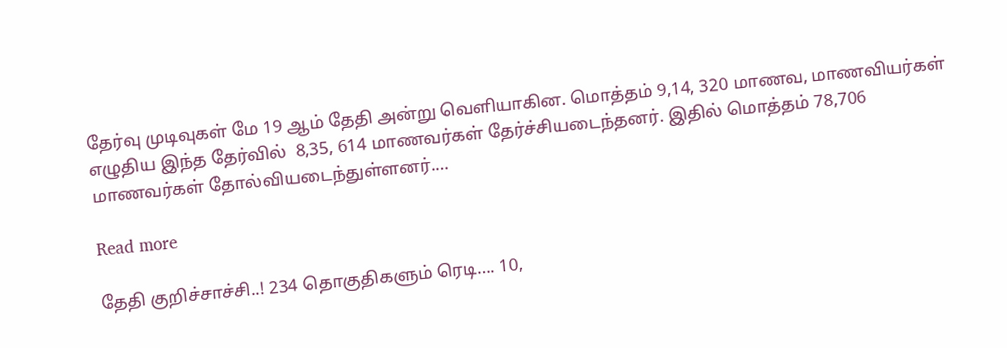தேர்வு முடிவுகள் மே 19 ஆம் தேதி அன்று வெளியாகின. மொத்தம் 9,14, 320 மாணவ, மாணவியர்கள் எழுதிய இந்த தேர்வில்  8,35, 614 மாணவர்கள் தேர்ச்சியடைந்தனர். இதில் மொத்தம் 78,706 மாணவர்கள் தோல்வியடைந்துள்ளனர்.…

Read more

தேதி குறிச்சாச்சி..! 234 தொகுதிகளும் ரெடி…. 10,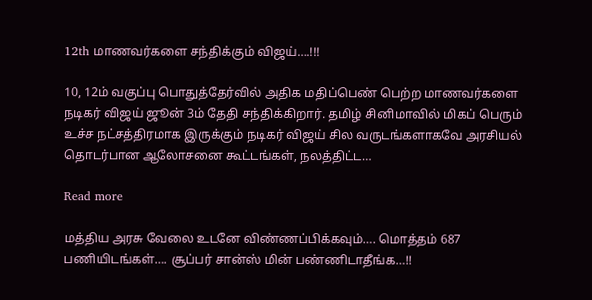12th மாணவர்களை சந்திக்கும் விஜய்….!!!

10, 12ம் வகுப்பு பொதுத்தேர்வில் அதிக மதிப்பெண் பெற்ற மாணவர்களை நடிகர் விஜய் ஜூன் 3ம் தேதி சந்திக்கிறார். தமிழ் சினிமாவில் மிகப் பெரும் உச்ச நட்சத்திரமாக இருக்கும் நடிகர் விஜய் சில வருடங்களாகவே அரசியல் தொடர்பான ஆலோசனை கூட்டங்கள், நலத்திட்ட…

Read more

மத்திய அரசு வேலை உடனே விண்ணப்பிக்கவும்…. மொத்தம் 687 பணியிடங்கள்…. சூப்பர் சான்ஸ் மின் பண்ணிடாதீங்க…!!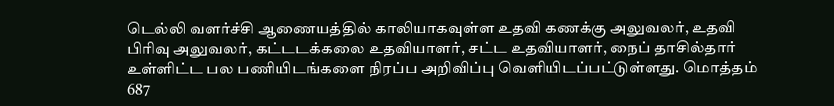டெல்லி வளர்ச்சி ஆணையத்தில் காலியாகவுள்ள உதவி கணக்கு அலுவலர், உதவி பிரிவு அலுவலர், கட்டடக்கலை உதவியாளர், சட்ட உதவியாளர், நைப் தாசில்தார் உள்ளிட்ட பல பணியிடங்களை நிரப்ப அறிவிப்பு வெளியிடப்பட்டுள்ளது. மொத்தம் 687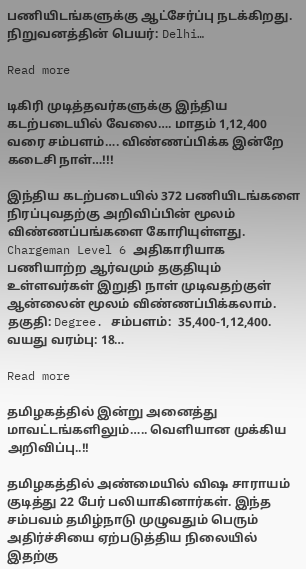பணியிடங்களுக்கு ஆட்சேர்ப்பு நடக்கிறது. நிறுவனத்தின் பெயர்: Delhi…

Read more

டிகிரி முடித்தவர்களுக்கு இந்திய கடற்படையில் வேலை…. மாதம் 1,12,400 வரை சம்பளம்…. விண்ணப்பிக்க இன்றே கடைசி நாள்…!!!

இந்திய கடற்படையில் 372 பணியிடங்களை நிரப்புவதற்கு அறிவிப்பின் மூலம் விண்ணப்பங்களை கோரியுள்ளது. Chargeman Level 6 அதிகாரியாக பணியாற்ற ஆர்வமும் தகுதியும் உள்ளவர்கள் இறுதி நாள் முடிவதற்குள் ஆன்லைன் மூலம் விண்ணப்பிக்கலாம். தகுதி: Degree. சம்பளம்:  35,400-1,12,400. வயது வரம்பு: 18…

Read more

தமிழகத்தில் இன்று அனைத்து மாவட்டங்களிலும்….. வெளியான முக்கிய அறிவிப்பு..!!

தமிழகத்தில் அண்மையில் விஷ சாராயம் குடித்து 22 பேர் பலியாகினார்கள். இந்த சம்பவம் தமிழ்நாடு முழுவதும் பெரும் அதிர்ச்சியை ஏற்படுத்திய நிலையில் இதற்கு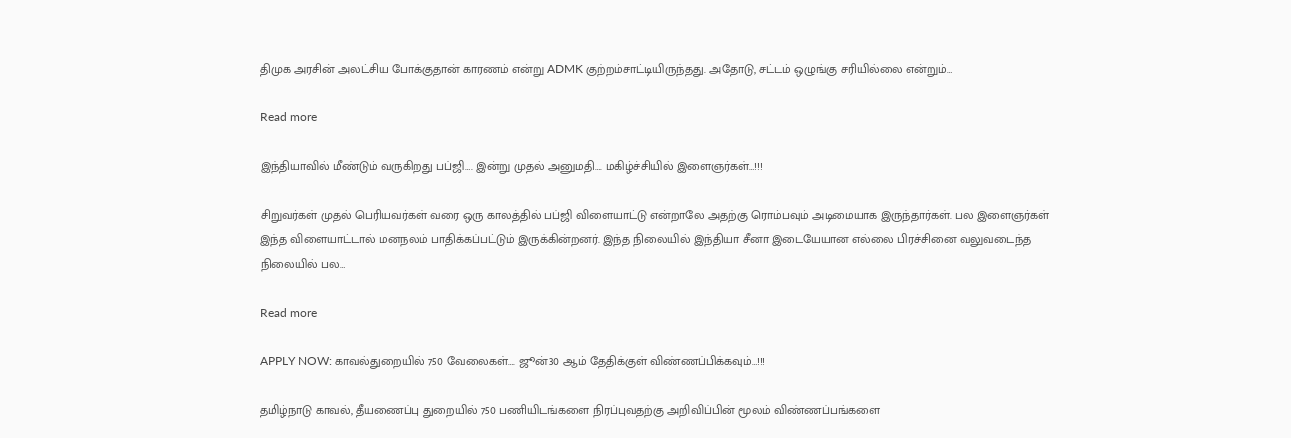திமுக அரசின் அலட்சிய போக்குதான் காரணம் என்று ADMK குற்றம்சாட்டியிருந்தது. அதோடு, சட்டம் ஒழுங்கு சரியில்லை என்றும்…

Read more

இந்தியாவில் மீண்டும் வருகிறது பப்ஜி…. இன்று முதல் அனுமதி…. மகிழ்ச்சியில் இளைஞர்கள்…!!!

சிறுவர்கள் முதல் பெரியவர்கள் வரை ஒரு காலத்தில் பப்ஜி விளையாட்டு என்றாலே அதற்கு ரொம்பவும் அடிமையாக இருந்தார்கள். பல இளைஞர்கள் இந்த விளையாட்டால் மனநலம் பாதிக்கப்பட்டும் இருக்கின்றனர். இந்த நிலையில் இந்தியா சீனா இடையேயான எல்லை பிரச்சினை வலுவடைந்த நிலையில் பல…

Read more

APPLY NOW: காவல்துறையில் 750 வேலைகள்…. ஜூன்30 ஆம் தேதிக்குள் விண்ணப்பிக்கவும்…!!!

தமிழ்நாடு காவல், தீயணைப்பு துறையில் 750 பணியிடங்களை நிரப்புவதற்கு அறிவிப்பின் மூலம் விண்ணப்பங்களை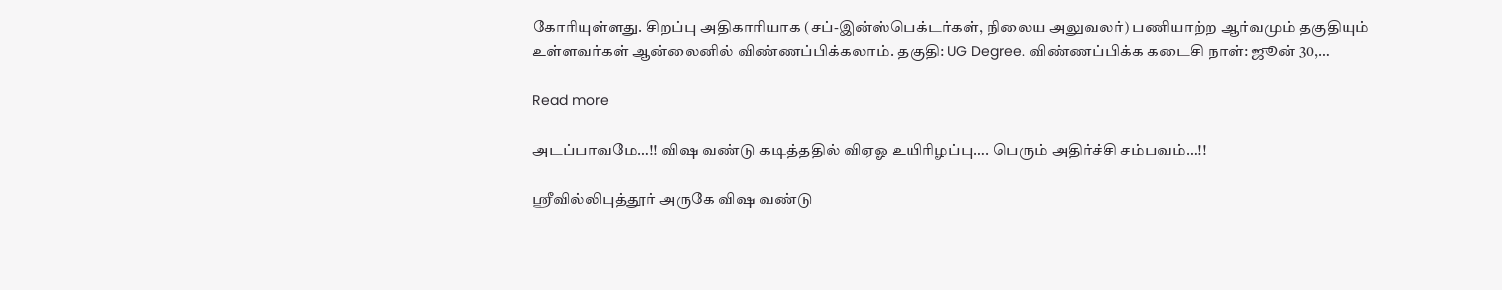கோரியுள்ளது. சிறப்பு அதிகாரியாக (சப்-இன்ஸ்பெக்டர்கள், நிலைய அலுவலர்) பணியாற்ற ஆர்வமும் தகுதியும் உள்ளவர்கள் ஆன்லைனில் விண்ணப்பிக்கலாம். தகுதி: UG Degree. விண்ணப்பிக்க கடைசி நாள்: ஜூன் 30,…

Read more

அடப்பாவமே…!! விஷ வண்டு கடித்ததில் விஏஓ உயிரிழப்பு…. பெரும் அதிர்ச்சி சம்பவம்…!!

ஸ்ரீவில்லிபுத்தூர் அருகே விஷ வண்டு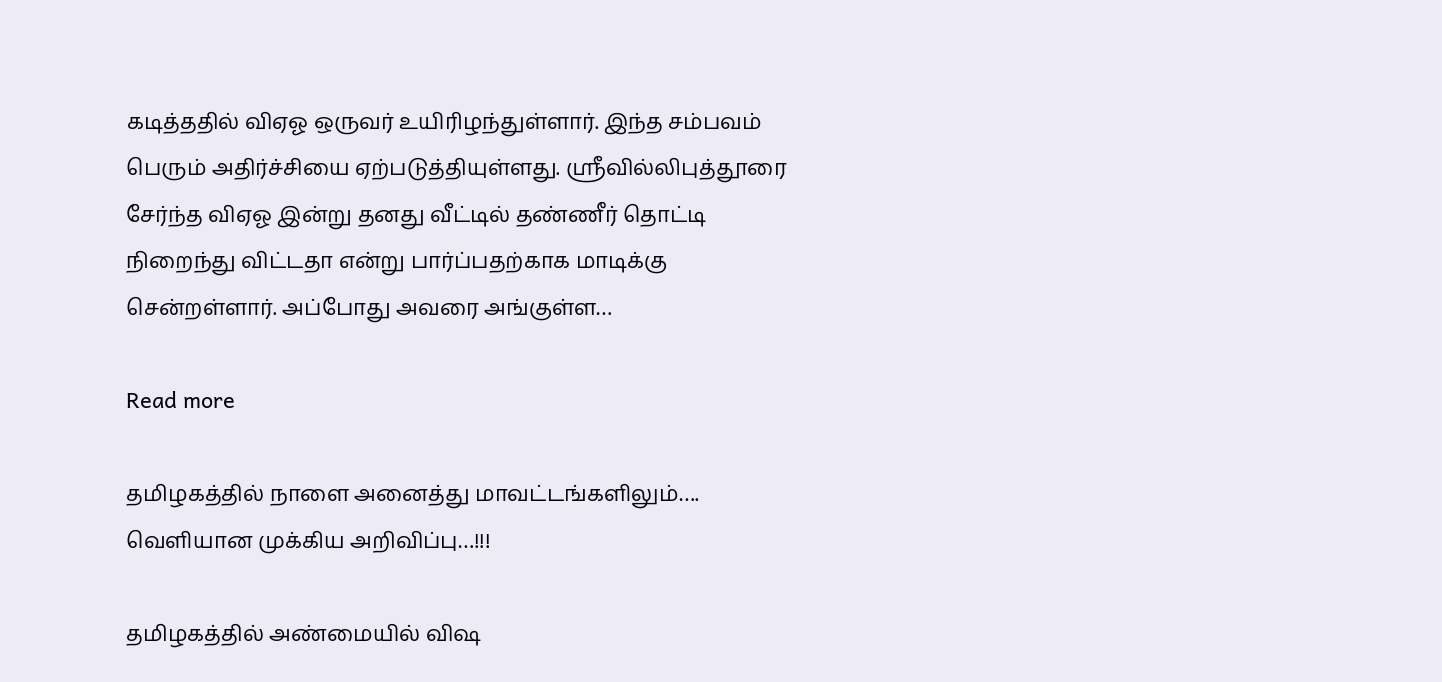கடித்ததில் விஏஓ ஒருவர் உயிரிழந்துள்ளார். இந்த சம்பவம் பெரும் அதிர்ச்சியை ஏற்படுத்தியுள்ளது. ஸ்ரீவில்லிபுத்தூரை சேர்ந்த விஏஓ இன்று தனது வீட்டில் தண்ணீர் தொட்டி நிறைந்து விட்டதா என்று பார்ப்பதற்காக மாடிக்கு சென்றள்ளார். அப்போது அவரை அங்குள்ள…

Read more

தமிழகத்தில் நாளை அனைத்து மாவட்டங்களிலும்…. வெளியான முக்கிய அறிவிப்பு…!!!

தமிழகத்தில் அண்மையில் விஷ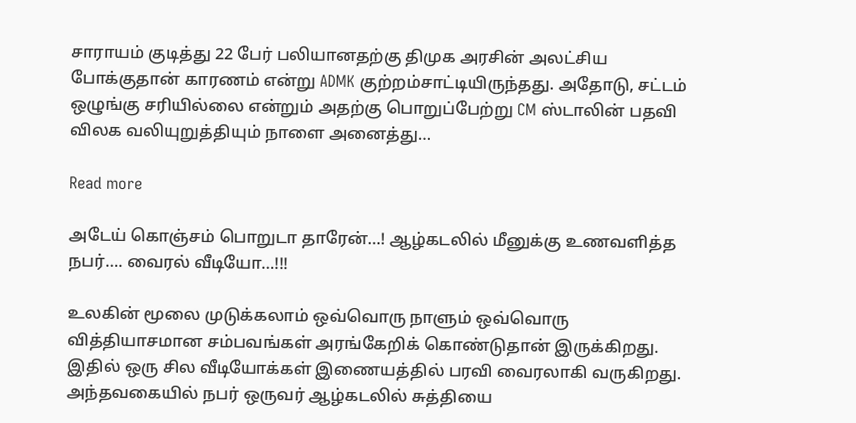சாராயம் குடித்து 22 பேர் பலியானதற்கு திமுக அரசின் அலட்சிய போக்குதான் காரணம் என்று ADMK குற்றம்சாட்டியிருந்தது. அதோடு, சட்டம் ஒழுங்கு சரியில்லை என்றும் அதற்கு பொறுப்பேற்று CM ஸ்டாலின் பதவி விலக வலியுறுத்தியும் நாளை அனைத்து…

Read more

அடேய் கொஞ்சம் பொறுடா தாரேன்…! ஆழ்கடலில் மீனுக்கு உணவளித்த நபர்…. வைரல் வீடியோ…!!!

உலகின் மூலை முடுக்கலாம் ஒவ்வொரு நாளும் ஒவ்வொரு வித்தியாசமான சம்பவங்கள் அரங்கேறிக் கொண்டுதான் இருக்கிறது. இதில் ஒரு சில வீடியோக்கள் இணையத்தில் பரவி வைரலாகி வருகிறது. அந்தவகையில் நபர் ஒருவர் ஆழ்கடலில் சுத்தியை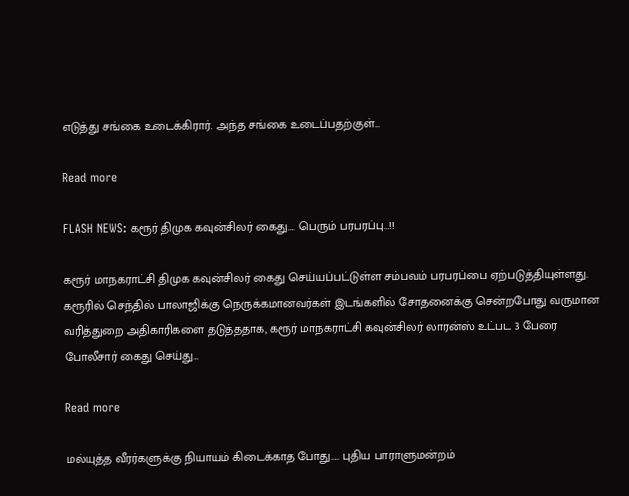எடுத்து சங்கை உடைக்கிரார். அந்த சங்கை உடைப்பதற்குள்…

Read more

FLASH NEWS: கரூர் திமுக கவுன்சிலர் கைது…. பெரும் பரபரப்பு…!!

கரூர் மாநகராட்சி திமுக கவுன்சிலர் கைது செய்யப்பட்டுள்ள சம்பவம் பரபரப்பை ஏற்படுத்தியுள்ளது. கரூரில் செந்தில் பாலாஜிக்கு நெருக்கமானவர்கள் இடங்களில் சோதனைக்கு சென்றபோது வருமான வரித்துறை அதிகாரிகளை தடுத்ததாக, கரூர் மாநகராட்சி கவுன்சிலர் லாரன்ஸ் உட்பட 3 பேரை போலீசார் கைது செய்து…

Read more

மல்யுத்த வீரர்களுக்கு நியாயம் கிடைக்காத போது….. புதிய பாராளுமன்றம்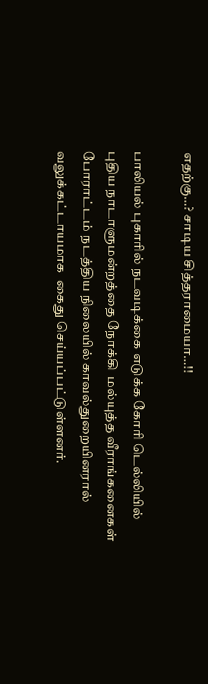எதற்கு…? சாடிய சித்தராமையா…!!

பாலியல் புகாரில் நடவடிக்கை எடுக்க கோரி டெல்லியில் புதிய நாடாளுமன்றத்தை நோக்கி  மல்யுத்த வீராங்கனைகள் போராட்டம் நடத்திய நிலையில் காவல்துறையினரால் வலுக்கட்டாயமாக  கைது செய்யப்பட்டுள்ளனர்.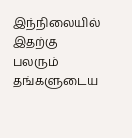இந்நிலையில் இதற்கு பலரும் தங்களுடைய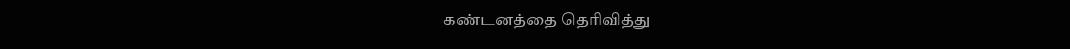கண்டனத்தை தெரிவித்து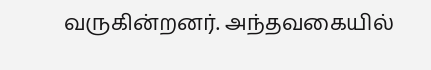வருகின்றனர். அந்தவகையில்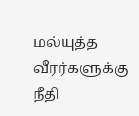மல்யுத்த வீரர்களுக்கு நீதி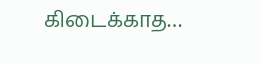கிடைக்காத…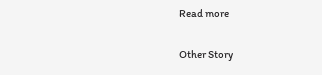Read more

Other Story